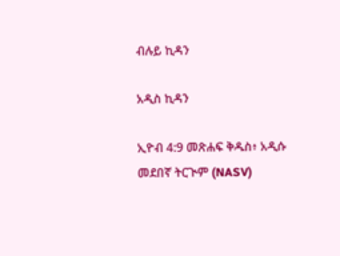ብሉይ ኪዳን

አዲስ ኪዳን

ኢዮብ 4:9 መጽሐፍ ቅዱስ፥ አዲሱ መደበኛ ትርጒም (NASV)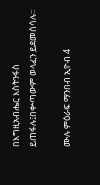በእግዚአብሔር እስትንፋስ ይጠፋሉ፤በቍጣውም ወላፈን ይደመሰሳሉ።

ሙሉ ምዕራፍ ማንበብ ኢዮብ 4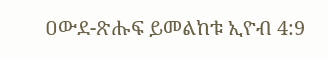ዐውደ-ጽሑፍ ይመልከቱ ኢዮብ 4:9